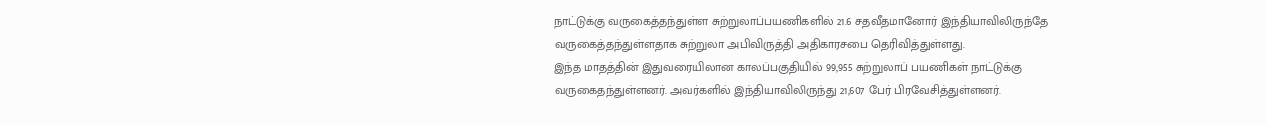நாட்டுக்கு வருகைத்தந்துள்ள சுற்றுலாப்பயணிகளில் 21.6 சதவீதமானோர் இந்தியாவிலிருந்தே வருகைத்தந்துள்ளதாக சுற்றுலா அபிவிருத்தி அதிகாரசபை தெரிவித்துள்ளது.
இந்த மாதத்தின் இதுவரையிலான காலப்பகுதியில் 99,955 சுற்றுலாப் பயணிகள் நாட்டுக்கு வருகைதந்துள்ளனர். அவர்களில் இந்தியாவிலிருந்து 21,607 பேர் பிரவேசித்துள்ளனர்.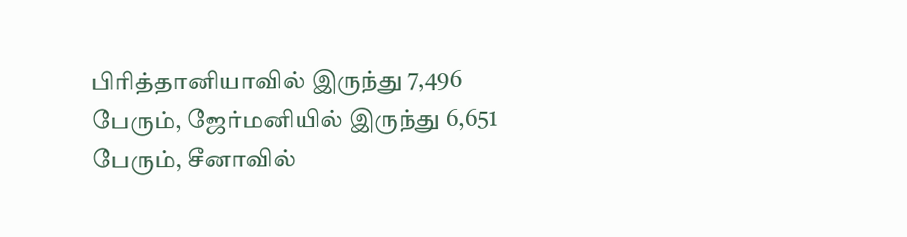பிரித்தானியாவில் இருந்து 7,496 பேரும், ஜேர்மனியில் இருந்து 6,651 பேரும், சீனாவில்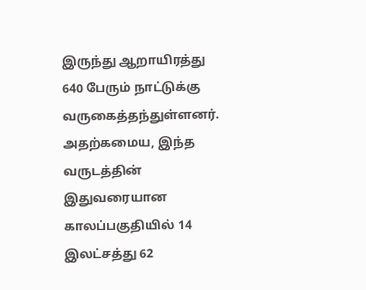இருந்து ஆறாயிரத்து 640 பேரும் நாட்டுக்கு வருகைத்தந்துள்ளனர்.
அதற்கமைய, இந்த வருடத்தின் இதுவரையான காலப்பகுதியில் 14 இலட்சத்து 62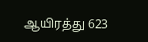ஆயிரத்து 623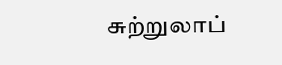சுற்றுலாப்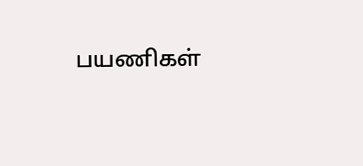பயணிகள்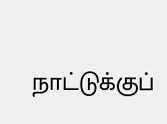நாட்டுக்குப்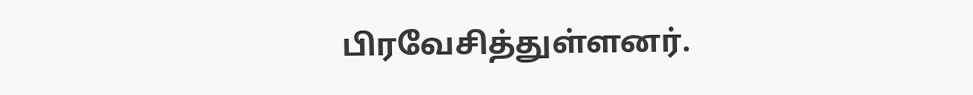பிரவேசித்துள்ளனர்.